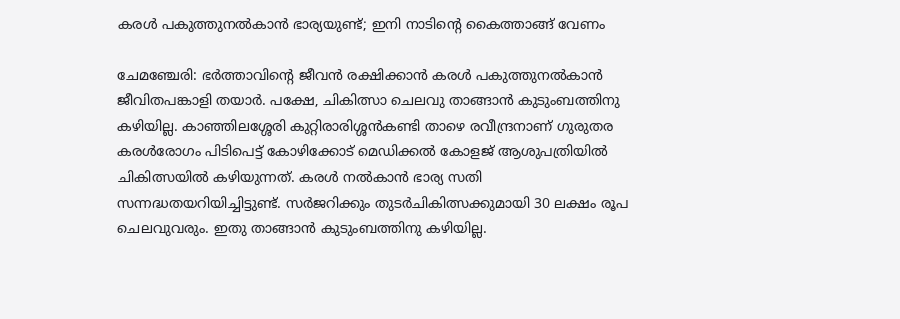കരൾ പകുത്തുനൽകാൻ ഭാര്യയുണ്ട്; ഇനി നാടിന്റെ കൈത്താങ്ങ് വേണം

ചേമഞ്ചേരി: ഭർത്താവിന്റെ ജീവൻ രക്ഷിക്കാൻ കരൾ പകുത്തുനൽകാൻ ജീവിതപങ്കാളി തയാർ. പക്ഷേ, ചികിത്സാ ചെലവു താങ്ങാൻ കുടുംബത്തിനു കഴിയില്ല. കാഞ്ഞിലശ്ശേരി കുറ്റിരാരിശ്ശൻകണ്ടി താഴെ രവീന്ദ്രനാണ് ഗുരുതര കരൾരോഗം പിടിപെട്ട് കോഴിക്കോട് മെഡിക്കൽ കോളജ് ആശുപത്രിയിൽ ചികിത്സയിൽ കഴിയുന്നത്. കരൾ നൽകാൻ ഭാര്യ സതി സന്നദ്ധതയറിയിച്ചിട്ടുണ്ട്. സർജറിക്കും തുടർചികിത്സക്കുമായി 30 ലക്ഷം രൂപ ചെലവുവരും. ഇതു താങ്ങാൻ കുടുംബത്തിനു കഴിയില്ല.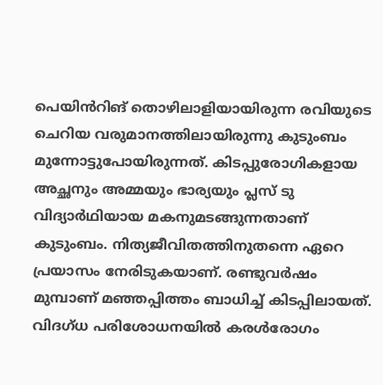പെയിൻറിങ് തൊഴിലാളിയായിരുന്ന രവിയുടെ ചെറിയ വരുമാനത്തിലായിരുന്നു കുടുംബം മുന്നോട്ടുപോയിരുന്നത്. കിടപ്പുരോഗികളായ അച്ഛനും അമ്മയും ഭാര്യയും പ്ലസ് ടു വിദ്യാർഥിയായ മകനുമടങ്ങുന്നതാണ് കുടുംബം. നിത്യജീവിതത്തിനുതന്നെ ഏറെ പ്രയാസം നേരിടുകയാണ്. രണ്ടുവർഷം മുമ്പാണ് മഞ്ഞപ്പിത്തം ബാധിച്ച് കിടപ്പിലായത്. വിദഗ്ധ പരിശോധനയിൽ കരൾരോഗം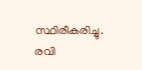സ്ഥിരീകരിച്ചു. രവി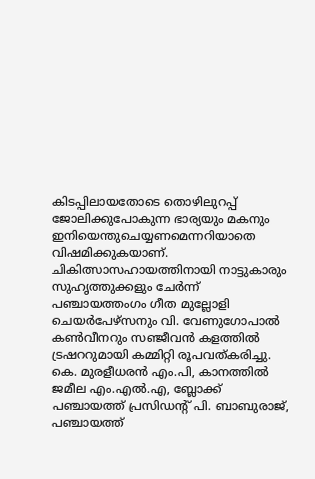കിടപ്പിലായതോടെ തൊഴിലുറപ്പ് ജോലിക്കുപോകുന്ന ഭാര്യയും മകനും ഇനിയെന്തുചെയ്യണമെന്നറിയാതെ വിഷമിക്കുകയാണ്. ചികിത്സാസഹായത്തിനായി നാട്ടുകാരും സുഹൃത്തുക്കളും ചേർന്ന് പഞ്ചായത്തംഗം ഗീത മുല്ലോളി ചെയർപേഴ്സനും വി. വേണുഗോപാൽ കൺവീനറും സഞ്ജീവൻ കളത്തിൽ ട്രഷററുമായി കമ്മിറ്റി രൂപവത്കരിച്ചു. കെ. മുരളീധരൻ എം.പി, കാനത്തിൽ ജമീല എം.എൽ.എ, ബ്ലോക്ക് പഞ്ചായത്ത് പ്രസിഡന്റ് പി. ബാബുരാജ്, പഞ്ചായത്ത്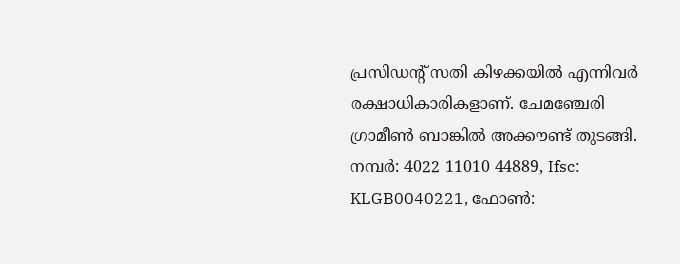പ്രസിഡന്റ് സതി കിഴക്കയിൽ എന്നിവർ രക്ഷാധികാരികളാണ്. ചേമഞ്ചേരി ഗ്രാമീൺ ബാങ്കിൽ അക്കൗണ്ട് തുടങ്ങി. നമ്പർ: 4022 11010 44889, Ifsc: KLGB0040221, ഫോൺ: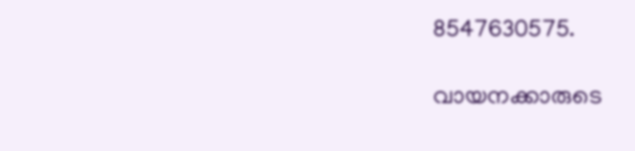8547630575.

വായനക്കാരുടെ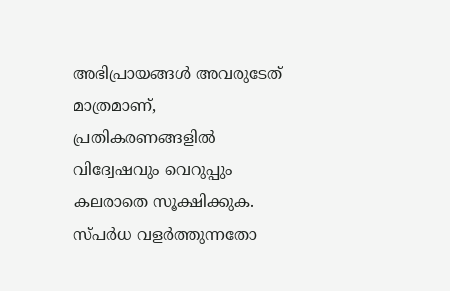അഭിപ്രായങ്ങള്‍ അവരുടേത് മാത്രമാണ്, പ്രതികരണങ്ങളിൽ വിദ്വേഷവും വെറുപ്പും കലരാതെ സൂക്ഷിക്കുക. സ്പർധ വളർത്തുന്നതോ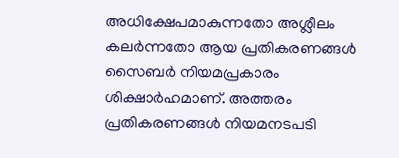അധിക്ഷേപമാകുന്നതോ അശ്ലീലം കലർന്നതോ ആയ പ്രതികരണങ്ങൾ സൈബർ നിയമപ്രകാരം ശിക്ഷാർഹമാണ്. അത്തരം പ്രതികരണങ്ങൾ നിയമനടപടി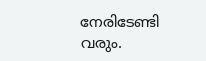നേരിടേണ്ടി വരും.